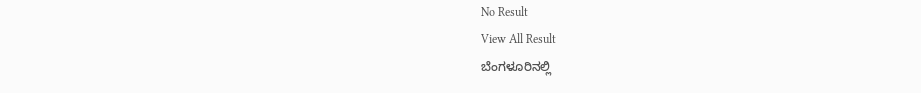No Result
View All Result
ಬೆಂಗಳೂರಿನಲ್ಲಿ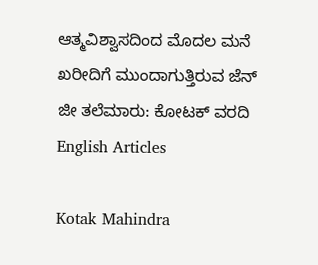ಆತ್ಮವಿಶ್ವಾಸದಿಂದ ಮೊದಲ ಮನೆ ಖರೀದಿಗೆ ಮುಂದಾಗುತ್ತಿರುವ ಜೆನ್ ಜೀ ತಲೆಮಾರು: ಕೋಟಕ್ ವರದಿ
English Articles

Kotak Mahindra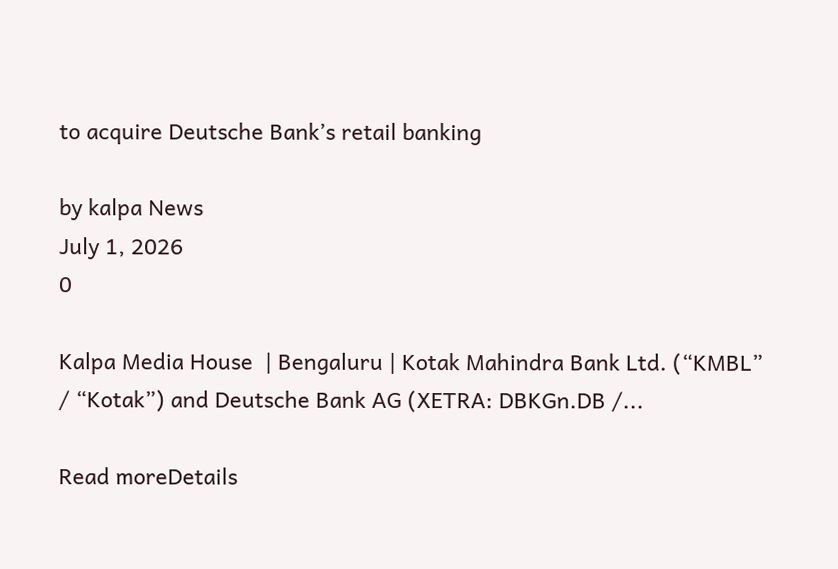to acquire Deutsche Bank’s retail banking

by kalpa News
July 1, 2026
0

Kalpa Media House  | Bengaluru | Kotak Mahindra Bank Ltd. (“KMBL” / “Kotak”) and Deutsche Bank AG (XETRA: DBKGn.DB /...

Read moreDetails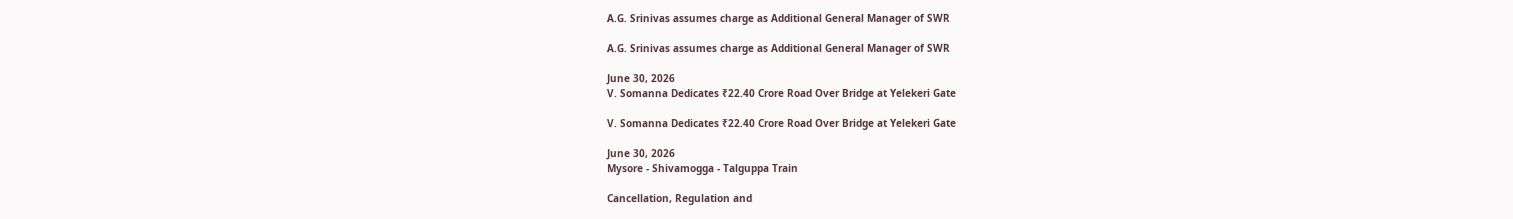A.G. Srinivas assumes charge as Additional General Manager of SWR

A.G. Srinivas assumes charge as Additional General Manager of SWR

June 30, 2026
V. Somanna Dedicates ₹22.40 Crore Road Over Bridge at Yelekeri Gate

V. Somanna Dedicates ₹22.40 Crore Road Over Bridge at Yelekeri Gate

June 30, 2026
Mysore - Shivamogga - Talguppa Train

Cancellation, Regulation and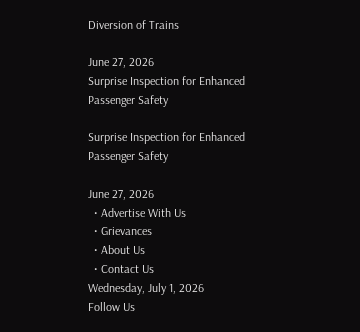Diversion of Trains

June 27, 2026
Surprise Inspection for Enhanced Passenger Safety

Surprise Inspection for Enhanced Passenger Safety

June 27, 2026
  • Advertise With Us
  • Grievances
  • About Us
  • Contact Us
Wednesday, July 1, 2026
Follow Us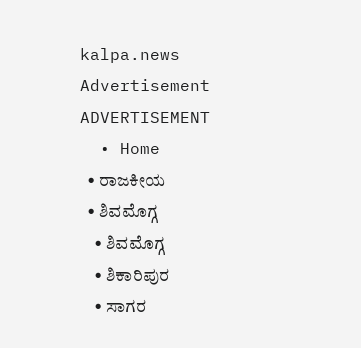kalpa.news
Advertisement
ADVERTISEMENT
  • Home
  • ರಾಜಕೀಯ
  • ಶಿವಮೊಗ್ಗ
    • ಶಿವಮೊಗ್ಗ
    • ಶಿಕಾರಿಪುರ
    • ಸಾಗರ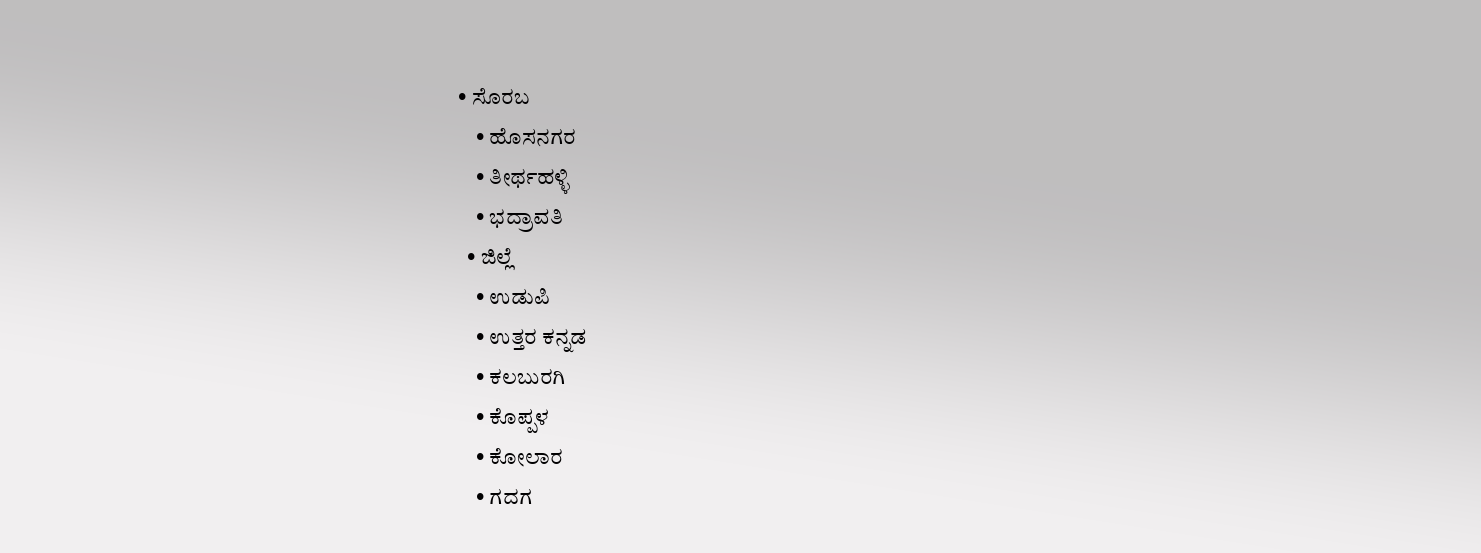• ಸೊರಬ
    • ಹೊಸನಗರ
    • ತೀರ್ಥಹಳ್ಳಿ
    • ಭದ್ರಾವತಿ
  • ಜಿಲ್ಲೆ
    • ಉಡುಪಿ
    • ಉತ್ತರ ಕನ್ನಡ
    • ಕಲಬುರಗಿ
    • ಕೊಪ್ಪಳ
    • ಕೋಲಾರ
    • ಗದಗ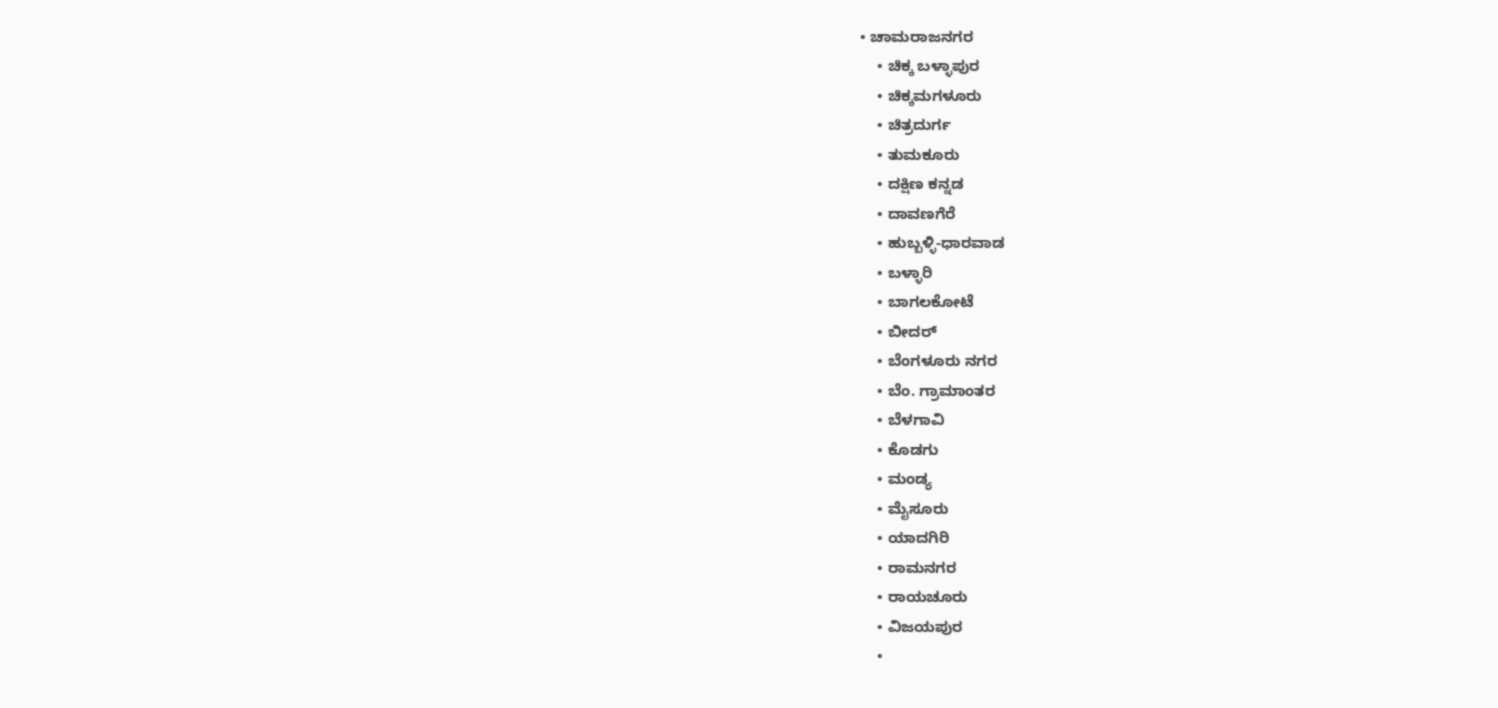• ಚಾಮರಾಜನಗರ
    • ಚಿಕ್ಕ ಬಳ್ಳಾಪುರ
    • ಚಿಕ್ಕಮಗಳೂರು
    • ಚಿತ್ರದುರ್ಗ
    • ತುಮಕೂರು
    • ದಕ್ಷಿಣ ಕನ್ನಡ
    • ದಾವಣಗೆರೆ
    • ಹುಬ್ಬಳ್ಳಿ-ಧಾರವಾಡ
    • ಬಳ್ಳಾರಿ
    • ಬಾಗಲಕೋಟೆ
    • ಬೀದರ್
    • ಬೆಂಗಳೂರು ನಗರ
    • ಬೆಂ. ಗ್ರಾಮಾಂತರ
    • ಬೆಳಗಾವಿ
    • ಕೊಡಗು
    • ಮಂಡ್ಯ
    • ಮೈಸೂರು
    • ಯಾದಗಿರಿ
    • ರಾಮನಗರ
    • ರಾಯಚೂರು
    • ವಿಜಯಪುರ
    •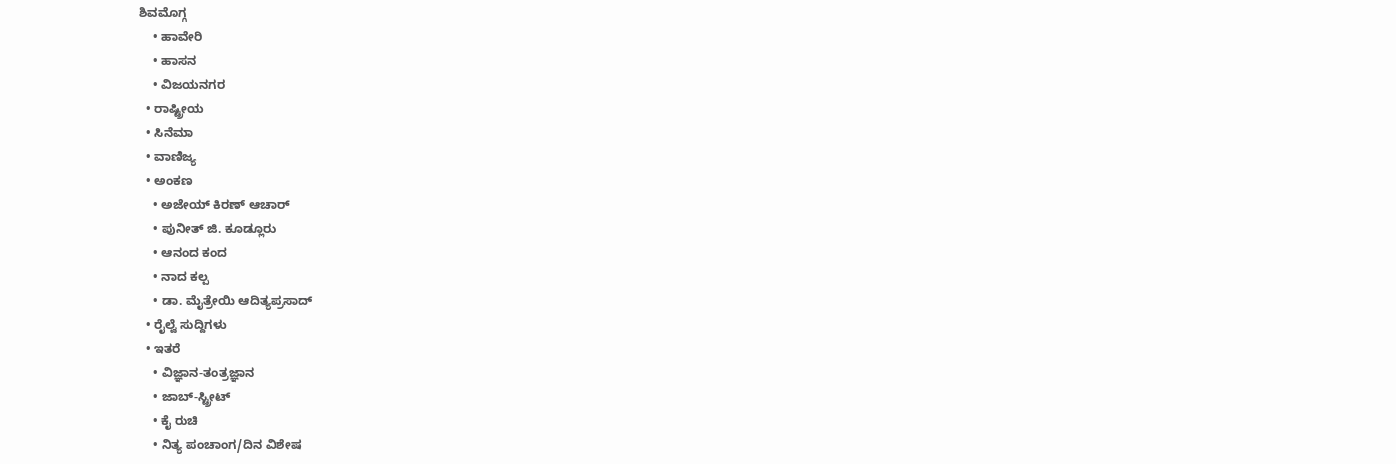ಶಿವಮೊಗ್ಗ
    • ಹಾವೇರಿ
    • ಹಾಸನ
    • ವಿಜಯನಗರ
  • ರಾಷ್ಟ್ರೀಯ
  • ಸಿನೆಮಾ
  • ವಾಣಿಜ್ಯ
  • ಅಂಕಣ
    • ಅಜೇಯ್ ಕಿರಣ್ ಆಚಾರ್
    • ಪುನೀತ್ ಜಿ. ಕೂಡ್ಲೂರು
    • ಆನಂದ ಕಂದ
    • ನಾದ ಕಲ್ಪ
    • ಡಾ. ಮೈತ್ರೇಯಿ ಆದಿತ್ಯಪ್ರಸಾದ್
  • ರೈಲ್ವೆ ಸುದ್ದಿಗಳು
  • ಇತರೆ
    • ವಿಜ್ಞಾನ-ತಂತ್ರಜ್ಞಾನ
    • ಜಾಬ್-ಸ್ಟ್ರೀಟ್
    • ಕೈ ರುಚಿ
    • ನಿತ್ಯ ಪಂಚಾಂಗ/ದಿನ ವಿಶೇಷ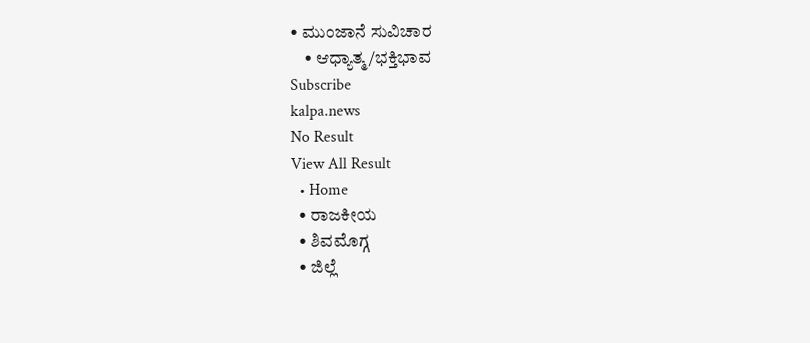• ಮುಂಜಾನೆ ಸುವಿಚಾರ
    • ಆಧ್ಯಾತ್ಮ/ಭಕ್ತಿಭಾವ
Subscribe
kalpa.news
No Result
View All Result
  • Home
  • ರಾಜಕೀಯ
  • ಶಿವಮೊಗ್ಗ
  • ಜಿಲ್ಲೆ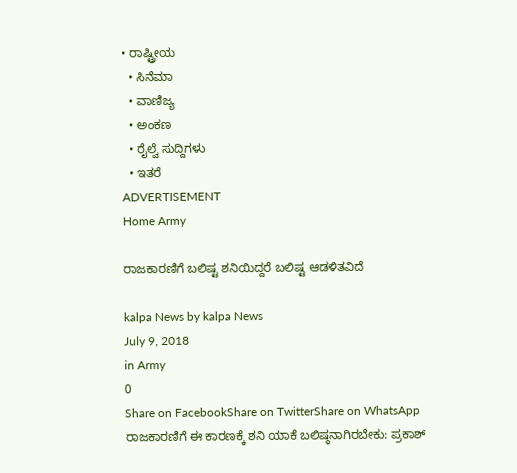• ರಾಷ್ಟ್ರೀಯ
  • ಸಿನೆಮಾ
  • ವಾಣಿಜ್ಯ
  • ಅಂಕಣ
  • ರೈಲ್ವೆ ಸುದ್ದಿಗಳು
  • ಇತರೆ
ADVERTISEMENT
Home Army

ರಾಜಕಾರಣಿಗೆ ಬಲಿಷ್ಟ ಶನಿಯಿದ್ದರೆ ಬಲಿಷ್ಟ ಆಡಳಿತವಿದೆ

kalpa News by kalpa News
July 9, 2018
in Army
0
Share on FacebookShare on TwitterShare on WhatsApp
ರಾಜಕಾರಣಿಗೆ ಈ ಕಾರಣಕ್ಕೆ ಶನಿ ಯಾಕೆ ಬಲಿಷ್ಠನಾಗಿರಬೇಕು: ಪ್ರಕಾಶ್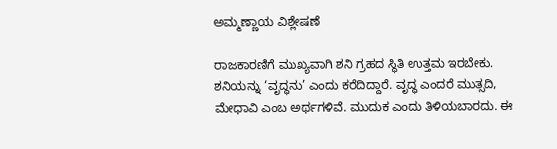ಅಮ್ಮಣ್ಣಾಯ ವಿಶ್ಲೇಷಣೆ

ರಾಜಕಾರಣಿಗೆ ಮುಖ್ಯವಾಗಿ ಶನಿ ಗ್ರಹದ ಸ್ಥಿತಿ ಉತ್ತಮ ಇರಬೇಕು. ಶನಿಯನ್ನು ‘ವೃದ್ಧನು’ ಎಂದು ಕರೆದಿದ್ದಾರೆ. ವೃದ್ಧ ಎಂದರೆ ಮುತ್ಸದಿ, ಮೇಧಾವಿ ಎಂಬ ಅರ್ಥಗಳಿವೆ. ಮುದುಕ ಎಂದು ತಿಳಿಯಬಾರದು. ಈ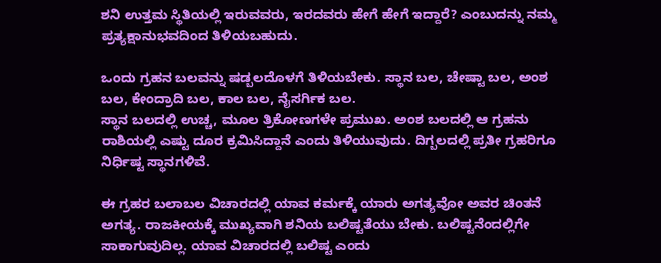ಶನಿ ಉತ್ತಮ ಸ್ಥಿತಿಯಲ್ಲಿ ಇರುವವರು, ಇರದವರು ಹೇಗೆ ಹೇಗೆ ಇದ್ದಾರೆ? ಎಂಬುದನ್ನು ನಮ್ಮ ಪ್ರತ್ಯಕ್ಷಾನುಭವದಿಂದ ತಿಳಿಯಬಹುದು.

ಒಂದು ಗ್ರಹನ ಬಲವನ್ನು ಷಡ್ಬಲದೊಳಗೆ ತಿಳಿಯಬೇಕು. ಸ್ಥಾನ ಬಲ, ಚೇಷ್ಟಾ ಬಲ, ಅಂಶ ಬಲ, ಕೇಂದ್ರಾದಿ ಬಲ, ಕಾಲ ಬಲ, ನೈಸರ್ಗಿಕ ಬಲ.
ಸ್ಥಾನ ಬಲದಲ್ಲಿ ಉಚ್ಚ, ಮೂಲ ತ್ರಿಕೋಣಗಳೇ ಪ್ರಮುಖ. ಅಂಶ ಬಲದಲ್ಲಿ ಆ ಗ್ರಹನು ರಾಶಿಯಲ್ಲಿ ಎಷ್ಟು ದೂರ ಕ್ರಮಿಸಿದ್ದಾನೆ ಎಂದು ತಿಳಿಯುವುದು. ದಿಗ್ಬಲದಲ್ಲಿ ಪ್ರತೀ ಗ್ರಹರಿಗೂ ನಿರ್ಧಿಷ್ಟ ಸ್ಥಾನಗಳಿವೆ.

ಈ ಗ್ರಹರ ಬಲಾಬಲ ವಿಚಾರದಲ್ಲಿ ಯಾವ ಕರ್ಮಕ್ಕೆ ಯಾರು ಅಗತ್ಯವೋ ಅವರ ಚಿಂತನೆ ಅಗತ್ಯ. ರಾಜಕೀಯಕ್ಕೆ ಮುಖ್ಯವಾಗಿ ಶನಿಯ ಬಲಿಷ್ಟತೆಯು ಬೇಕು. ಬಲಿಷ್ಟನೆಂದಲ್ಲಿಗೇ ಸಾಕಾಗುವುದಿಲ್ಲ. ಯಾವ ವಿಚಾರದಲ್ಲಿ ಬಲಿಷ್ಟ ಎಂದು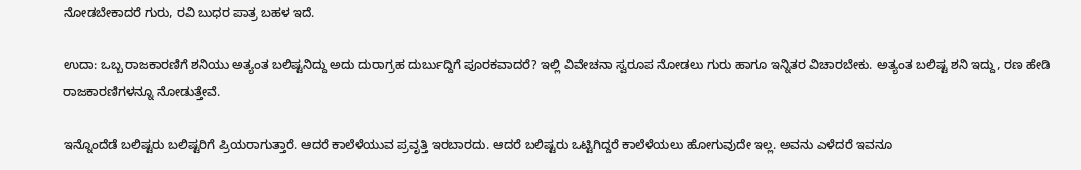ನೋಡಬೇಕಾದರೆ ಗುರು, ರವಿ ಬುಧರ ಪಾತ್ರ ಬಹಳ ಇದೆ.

ಉದಾ: ಒಬ್ಬ ರಾಜಕಾರಣಿಗೆ ಶನಿಯು ಅತ್ಯಂತ ಬಲಿಷ್ಟನಿದ್ದು ಅದು ದುರಾಗ್ರಹ ದುರ್ಬುದ್ದಿಗೆ ಪೂರಕವಾದರೆ? ಇಲ್ಲಿ ವಿವೇಚನಾ ಸ್ವರೂಪ ನೋಡಲು ಗುರು ಹಾಗೂ ಇನ್ನಿತರ ವಿಚಾರಬೇಕು. ಅತ್ಯಂತ ಬಲಿಷ್ಟ ಶನಿ ಇದ್ದು, ರಣ ಹೇಡಿ ರಾಜಕಾರಣಿಗಳನ್ನೂ ನೋಡುತ್ತೇವೆ.

ಇನ್ನೊಂದೆಡೆ ಬಲಿಷ್ಟರು ಬಲಿಷ್ಟರಿಗೆ ಪ್ರಿಯರಾಗುತ್ತಾರೆ. ಆದರೆ ಕಾಲೆಳೆಯುವ ಪ್ರವೃತ್ತಿ ಇರಬಾರದು. ಆದರೆ ಬಲಿಷ್ಟರು ಒಟ್ಟಿಗಿದ್ದರೆ ಕಾಲೆಳೆಯಲು ಹೋಗುವುದೇ ಇಲ್ಲ. ಅವನು ಎಳೆದರೆ ಇವನೂ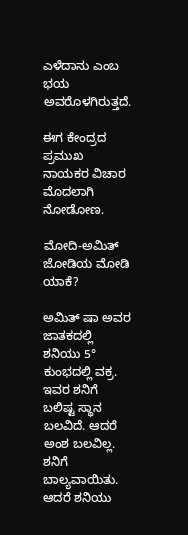ಎಳೆದಾನು ಎಂಬ ಭಯ ಅವರೊಳಗಿರುತ್ತದೆ.

ಈಗ ಕೇಂದ್ರದ ಪ್ರಮುಖ ನಾಯಕರ ವಿಚಾರ ಮೊದಲಾಗಿ ನೋಡೋಣ.

ಮೋದಿ-ಅಮಿತ್ ಜೋಡಿಯ ಮೋಡಿ ಯಾಕೆ?

ಅಮಿತ್ ಷಾ ಅವರ ಜಾತಕದಲ್ಲಿ ಶನಿಯು 5° ಕುಂಭದಲ್ಲಿ ವಕ್ರ. ಇವರ ಶನಿಗೆ ಬಲಿಷ್ಟ ಸ್ಥಾನ ಬಲವಿದೆ. ಆದರೆ ಅಂಶ ಬಲವಿಲ್ಲ. ಶನಿಗೆ ಬಾಲ್ಯವಾಯಿತು. ಆದರೆ ಶನಿಯು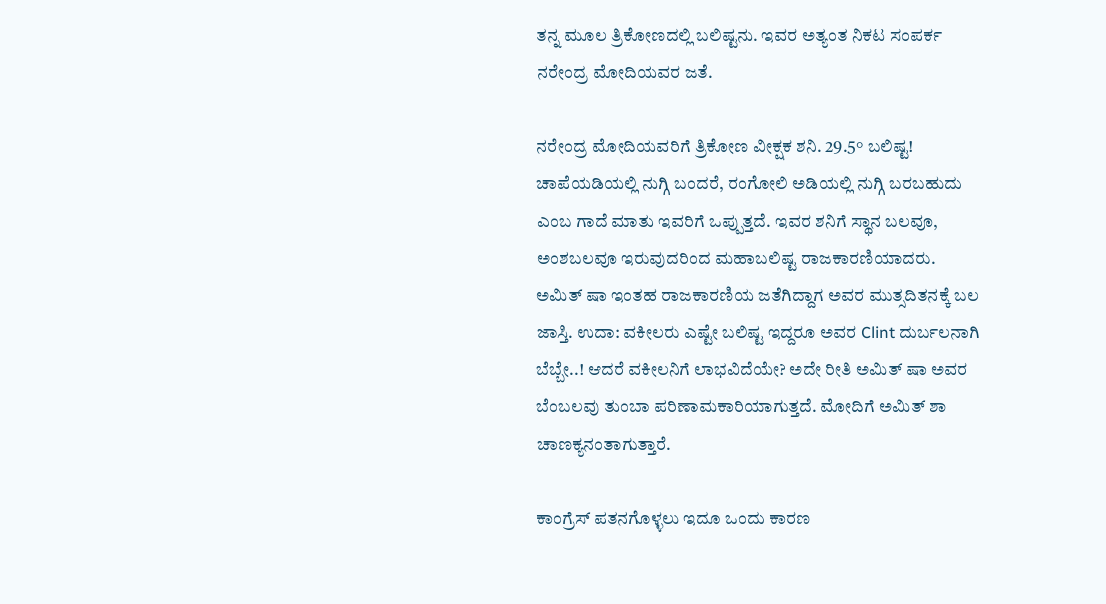ತನ್ನ ಮೂಲ ತ್ರಿಕೋಣದಲ್ಲಿ ಬಲಿಷ್ಟನು. ಇವರ ಅತ್ಯಂತ ನಿಕಟ ಸಂಪರ್ಕ ನರೇಂದ್ರ ಮೋದಿಯವರ ಜತೆ.

ನರೇಂದ್ರ ಮೋದಿಯವರಿಗೆ ತ್ರಿಕೋಣ ವೀಕ್ಷಕ ಶನಿ. 29.5° ಬಲಿಷ್ಟ! ಚಾಪೆಯಡಿಯಲ್ಲಿ ನುಗ್ಗಿ ಬಂದರೆ, ರಂಗೋಲಿ ಅಡಿಯಲ್ಲಿ ನುಗ್ಗಿ ಬರಬಹುದು ಎಂಬ ಗಾದೆ ಮಾತು ಇವರಿಗೆ ಒಪ್ಪುತ್ತದೆ. ಇವರ ಶನಿಗೆ ಸ್ಥಾನ ಬಲವೂ, ಅಂಶಬಲವೂ ಇರುವುದರಿಂದ ಮಹಾಬಲಿಷ್ಟ ರಾಜಕಾರಣಿಯಾದರು. ಅಮಿತ್ ಷಾ ಇಂತಹ ರಾಜಕಾರಣಿಯ ಜತೆಗಿದ್ದಾಗ ಅವರ ಮುತ್ಸದಿತನಕ್ಕೆ ಬಲ ಜಾಸ್ತಿ. ಉದಾ: ವಕೀಲರು ಎಷ್ಟೇ ಬಲಿಷ್ಟ ಇದ್ದರೂ ಅವರ Clint ದುರ್ಬಲನಾಗಿ ಬೆಬ್ಬೇ..! ಆದರೆ ವಕೀಲನಿಗೆ ಲಾಭವಿದೆಯೇ? ಅದೇ ರೀತಿ ಅಮಿತ್ ಷಾ ಅವರ ಬೆಂಬಲವು ತುಂಬಾ ಪರಿಣಾಮಕಾರಿಯಾಗುತ್ತದೆ. ಮೋದಿಗೆ ಅಮಿತ್ ಶಾ ಚಾಣಕ್ಯನಂತಾಗುತ್ತಾರೆ.

ಕಾಂಗ್ರೆಸ್ ಪತನಗೊಳ್ಳಲು ಇದೂ ಒಂದು ಕಾರಣ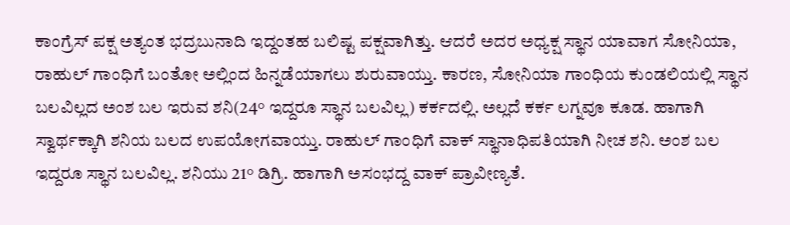ಕಾಂಗ್ರೆಸ್ ಪಕ್ಷ ಅತ್ಯಂತ ಭದ್ರಬುನಾದಿ ಇದ್ದಂತಹ ಬಲಿಷ್ಟ ಪಕ್ಷವಾಗಿತ್ತು. ಆದರೆ ಅದರ ಅಧ್ಯಕ್ಷ ಸ್ಥಾನ ಯಾವಾಗ ಸೋನಿಯಾ, ರಾಹುಲ್ ಗಾಂಧಿಗೆ ಬಂತೋ ಅಲ್ಲಿಂದ ಹಿನ್ನಡೆಯಾಗಲು ಶುರುವಾಯ್ತು. ಕಾರಣ, ಸೋನಿಯಾ ಗಾಂಧಿಯ ಕುಂಡಲಿಯಲ್ಲಿ ಸ್ಥಾನ ಬಲವಿಲ್ಲದ ಅಂಶ ಬಲ ಇರುವ ಶನಿ(24° ಇದ್ದರೂ ಸ್ಥಾನ ಬಲವಿಲ್ಲ) ಕರ್ಕದಲ್ಲಿ. ಅಲ್ಲದೆ ಕರ್ಕ ಲಗ್ನವೂ ಕೂಡ. ಹಾಗಾಗಿ ಸ್ವಾರ್ಥಕ್ಕಾಗಿ ಶನಿಯ ಬಲದ ಉಪಯೋಗವಾಯ್ತು. ರಾಹುಲ್ ಗಾಂಧಿಗೆ ವಾಕ್ ಸ್ಥಾನಾಧಿಪತಿಯಾಗಿ ನೀಚ ಶನಿ. ಅಂಶ ಬಲ ಇದ್ದರೂ ಸ್ಥಾನ ಬಲವಿಲ್ಲ. ಶನಿಯು 21° ಡಿಗ್ರಿ. ಹಾಗಾಗಿ ಅಸಂಭದ್ದ ವಾಕ್ ಪ್ರಾವೀಣ್ಯತೆ.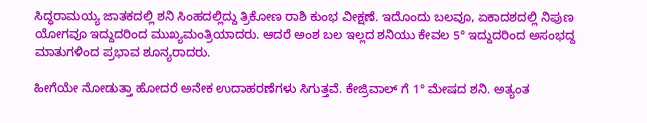ಸಿದ್ಧರಾಮಯ್ಯ ಜಾತಕದಲ್ಲಿ ಶನಿ ಸಿಂಹದಲ್ಲಿದ್ದು ತ್ರಿಕೋಣ ರಾಶಿ ಕುಂಭ ವೀಕ್ಷಣೆ. ಇದೊಂದು ಬಲವೂ, ಏಕಾದಶದಲ್ಲಿ ನಿಪುಣ ಯೋಗವೂ ಇದ್ದುದರಿಂದ ಮುಖ್ಯಮಂತ್ರಿಯಾದರು. ಆದರೆ ಅಂಶ ಬಲ ಇಲ್ಲದ ಶನಿಯು ಕೇವಲ 5° ಇದ್ದುದರಿಂದ ಅಸಂಭದ್ದ ಮಾತುಗಳಿಂದ ಪ್ರಭಾವ ಶೂನ್ಯರಾದರು.

ಹೀಗೆಯೇ ನೋಡುತ್ತಾ ಹೋದರೆ ಅನೇಕ ಉದಾಹರಣೆಗಳು ಸಿಗುತ್ತವೆ. ಕೇಜ್ರಿವಾಲ್ ಗೆ 1° ಮೇಷದ ಶನಿ. ಅತ್ಯಂತ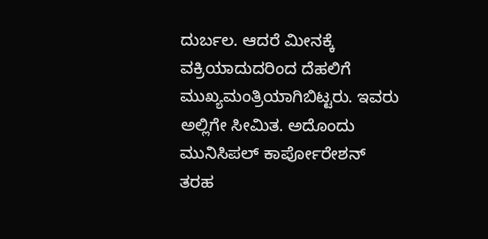ದುರ್ಬಲ. ಆದರೆ ಮೀನಕ್ಕೆ ವಕ್ರಿಯಾದುದರಿಂದ ದೆಹಲಿಗೆ ಮುಖ್ಯಮಂತ್ರಿಯಾಗಿಬಿಟ್ಟರು. ಇವರು ಅಲ್ಲಿಗೇ ಸೀಮಿತ. ಅದೊಂದು ಮುನಿಸಿಪಲ್ ಕಾರ್ಪೋರೇಶನ್ ತರಹ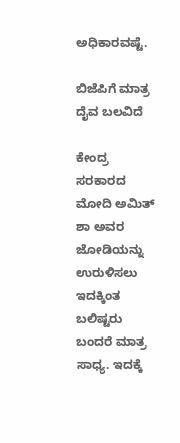ಅಧಿಕಾರವಷ್ಟೆ.

ಬಿಜೆಪಿಗೆ ಮಾತ್ರ ದೈವ ಬಲವಿದೆ

ಕೇಂದ್ರ ಸರಕಾರದ ಮೋದಿ ಅಮಿತ್ ಶಾ ಅವರ ಜೋಡಿಯನ್ನು ಉರುಳಿಸಲು ಇದಕ್ಕಿಂತ ಬಲಿಷ್ಟರು ಬಂದರೆ ಮಾತ್ರ ಸಾಧ್ಯ. ಇದಕ್ಕೆ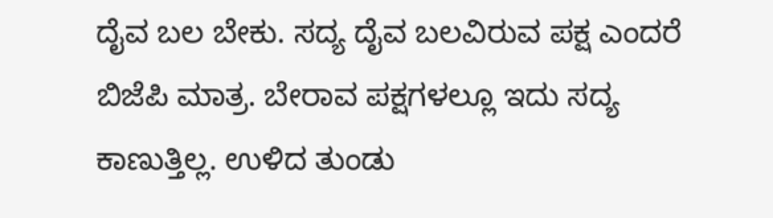ದೈವ ಬಲ ಬೇಕು. ಸದ್ಯ ದೈವ ಬಲವಿರುವ ಪಕ್ಷ ಎಂದರೆ ಬಿಜೆಪಿ ಮಾತ್ರ. ಬೇರಾವ ಪಕ್ಷಗಳಲ್ಲೂ ಇದು ಸದ್ಯ ಕಾಣುತ್ತಿಲ್ಲ. ಉಳಿದ ತುಂಡು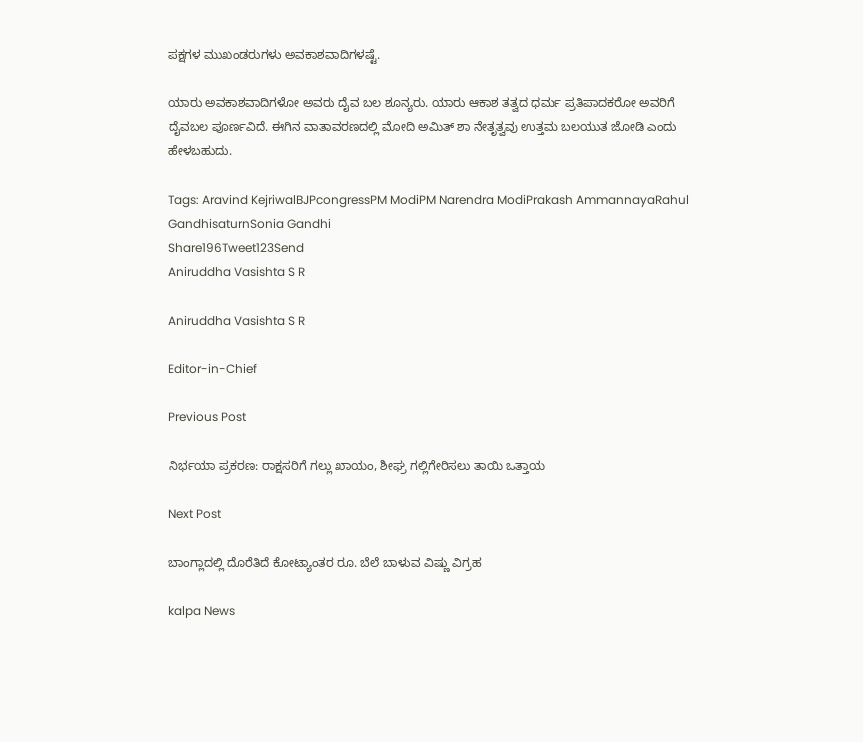ಪಕ್ಷಗಳ ಮುಖಂಡರುಗಳು ಅವಕಾಶವಾದಿಗಳಷ್ಟೆ.

ಯಾರು ಅವಕಾಶವಾದಿಗಳೋ ಅವರು ದೈವ ಬಲ ಶೂನ್ಯರು. ಯಾರು ಆಕಾಶ ತತ್ವದ ಧರ್ಮ ಪ್ರತಿಪಾದಕರೋ ಅವರಿಗೆ ದೈವಬಲ ಪೂರ್ಣವಿದೆ. ಈಗಿನ ವಾತಾವರಣದಲ್ಲಿ ಮೋದಿ ಅಮಿತ್ ಶಾ ನೇತೃತ್ವವು ಉತ್ತಮ ಬಲಯುತ ಜೋಡಿ ಎಂದು ಹೇಳಬಹುದು.

Tags: Aravind KejriwalBJPcongressPM ModiPM Narendra ModiPrakash AmmannayaRahul GandhisaturnSonia Gandhi
Share196Tweet123Send
Aniruddha Vasishta S R

Aniruddha Vasishta S R

Editor-in-Chief

Previous Post

ನಿರ್ಭಯಾ ಪ್ರಕರಣ: ರಾಕ್ಷಸರಿಗೆ ಗಲ್ಲು ಖಾಯಂ, ಶೀಘ್ರ ಗಲ್ಲಿಗೇರಿಸಲು ತಾಯಿ ಒತ್ತಾಯ

Next Post

ಬಾಂಗ್ಲಾದಲ್ಲಿ ದೊರೆತಿದೆ ಕೋಟ್ಯಾಂತರ ರೂ. ಬೆಲೆ ಬಾಳುವ ವಿಷ್ಣು ವಿಗ್ರಹ

kalpa News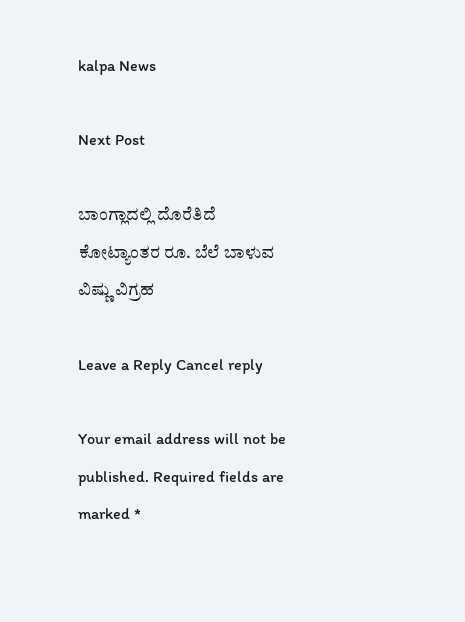kalpa News

Next Post

ಬಾಂಗ್ಲಾದಲ್ಲಿ ದೊರೆತಿದೆ ಕೋಟ್ಯಾಂತರ ರೂ. ಬೆಲೆ ಬಾಳುವ ವಿಷ್ಣು ವಿಗ್ರಹ

Leave a Reply Cancel reply

Your email address will not be published. Required fields are marked *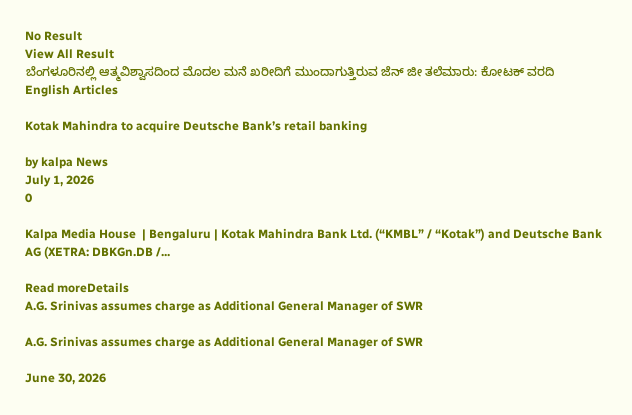No Result
View All Result
ಬೆಂಗಳೂರಿನಲ್ಲಿ ಆತ್ಮವಿಶ್ವಾಸದಿಂದ ಮೊದಲ ಮನೆ ಖರೀದಿಗೆ ಮುಂದಾಗುತ್ತಿರುವ ಜೆನ್ ಜೀ ತಲೆಮಾರು: ಕೋಟಕ್ ವರದಿ
English Articles

Kotak Mahindra to acquire Deutsche Bank’s retail banking

by kalpa News
July 1, 2026
0

Kalpa Media House  | Bengaluru | Kotak Mahindra Bank Ltd. (“KMBL” / “Kotak”) and Deutsche Bank AG (XETRA: DBKGn.DB /...

Read moreDetails
A.G. Srinivas assumes charge as Additional General Manager of SWR

A.G. Srinivas assumes charge as Additional General Manager of SWR

June 30, 2026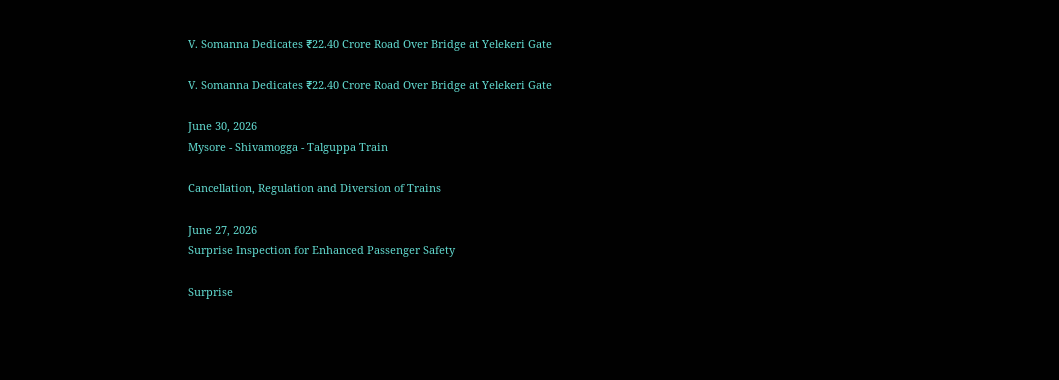V. Somanna Dedicates ₹22.40 Crore Road Over Bridge at Yelekeri Gate

V. Somanna Dedicates ₹22.40 Crore Road Over Bridge at Yelekeri Gate

June 30, 2026
Mysore - Shivamogga - Talguppa Train

Cancellation, Regulation and Diversion of Trains

June 27, 2026
Surprise Inspection for Enhanced Passenger Safety

Surprise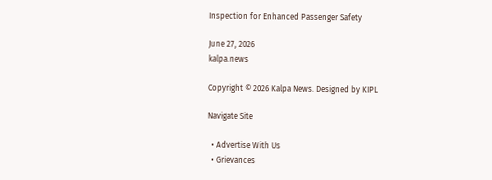Inspection for Enhanced Passenger Safety

June 27, 2026
kalpa.news

Copyright © 2026 Kalpa News. Designed by KIPL

Navigate Site

  • Advertise With Us
  • Grievances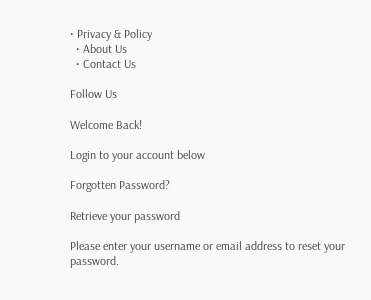• Privacy & Policy
  • About Us
  • Contact Us

Follow Us

Welcome Back!

Login to your account below

Forgotten Password?

Retrieve your password

Please enter your username or email address to reset your password.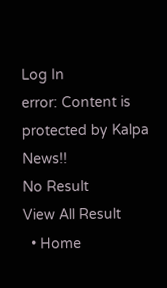Log In
error: Content is protected by Kalpa News!!
No Result
View All Result
  • Home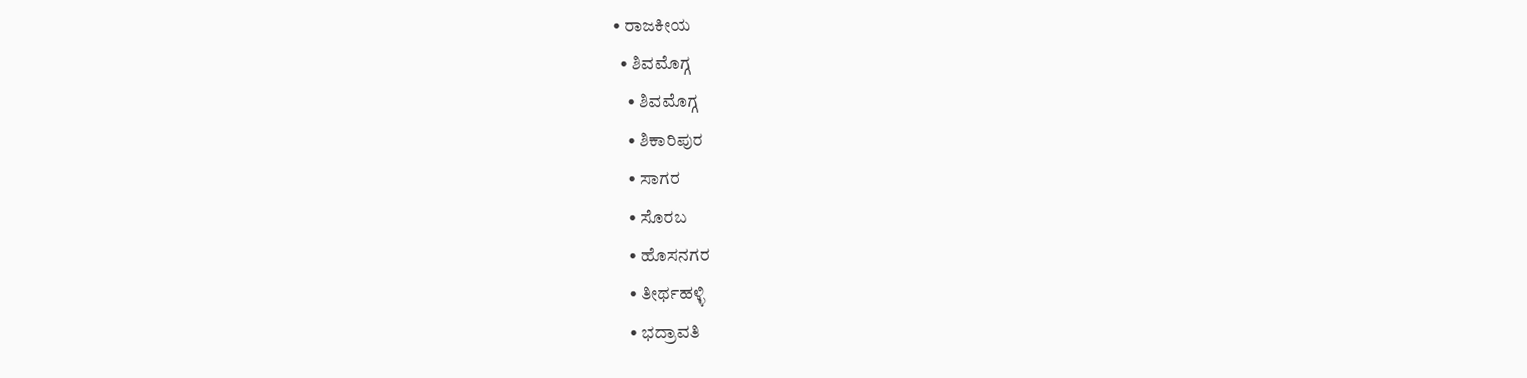• ರಾಜಕೀಯ
  • ಶಿವಮೊಗ್ಗ
    • ಶಿವಮೊಗ್ಗ
    • ಶಿಕಾರಿಪುರ
    • ಸಾಗರ
    • ಸೊರಬ
    • ಹೊಸನಗರ
    • ತೀರ್ಥಹಳ್ಳಿ
    • ಭದ್ರಾವತಿ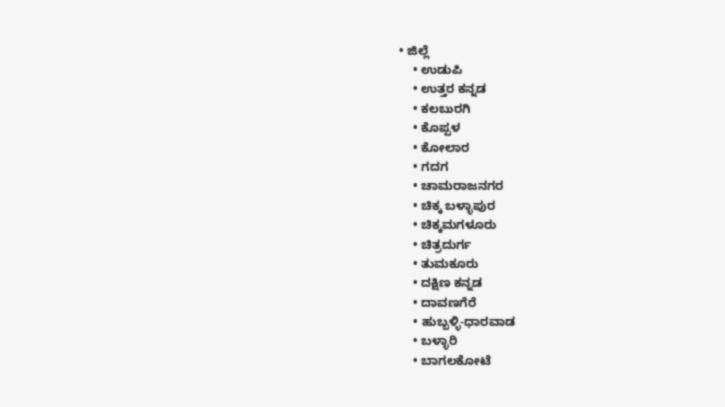• ಜಿಲ್ಲೆ
    • ಉಡುಪಿ
    • ಉತ್ತರ ಕನ್ನಡ
    • ಕಲಬುರಗಿ
    • ಕೊಪ್ಪಳ
    • ಕೋಲಾರ
    • ಗದಗ
    • ಚಾಮರಾಜನಗರ
    • ಚಿಕ್ಕ ಬಳ್ಳಾಪುರ
    • ಚಿಕ್ಕಮಗಳೂರು
    • ಚಿತ್ರದುರ್ಗ
    • ತುಮಕೂರು
    • ದಕ್ಷಿಣ ಕನ್ನಡ
    • ದಾವಣಗೆರೆ
    • ಹುಬ್ಬಳ್ಳಿ-ಧಾರವಾಡ
    • ಬಳ್ಳಾರಿ
    • ಬಾಗಲಕೋಟೆ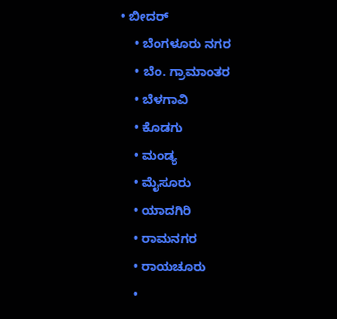• ಬೀದರ್
    • ಬೆಂಗಳೂರು ನಗರ
    • ಬೆಂ. ಗ್ರಾಮಾಂತರ
    • ಬೆಳಗಾವಿ
    • ಕೊಡಗು
    • ಮಂಡ್ಯ
    • ಮೈಸೂರು
    • ಯಾದಗಿರಿ
    • ರಾಮನಗರ
    • ರಾಯಚೂರು
    •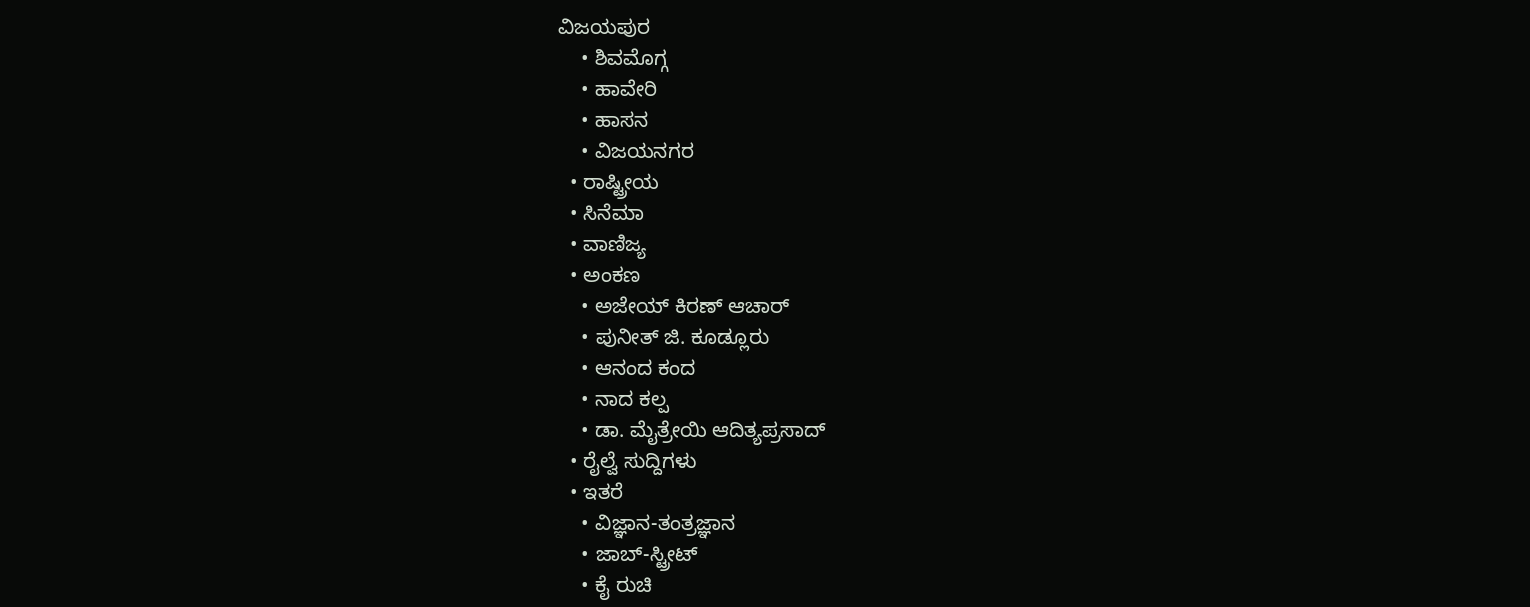ವಿಜಯಪುರ
    • ಶಿವಮೊಗ್ಗ
    • ಹಾವೇರಿ
    • ಹಾಸನ
    • ವಿಜಯನಗರ
  • ರಾಷ್ಟ್ರೀಯ
  • ಸಿನೆಮಾ
  • ವಾಣಿಜ್ಯ
  • ಅಂಕಣ
    • ಅಜೇಯ್ ಕಿರಣ್ ಆಚಾರ್
    • ಪುನೀತ್ ಜಿ. ಕೂಡ್ಲೂರು
    • ಆನಂದ ಕಂದ
    • ನಾದ ಕಲ್ಪ
    • ಡಾ. ಮೈತ್ರೇಯಿ ಆದಿತ್ಯಪ್ರಸಾದ್
  • ರೈಲ್ವೆ ಸುದ್ದಿಗಳು
  • ಇತರೆ
    • ವಿಜ್ಞಾನ-ತಂತ್ರಜ್ಞಾನ
    • ಜಾಬ್-ಸ್ಟ್ರೀಟ್
    • ಕೈ ರುಚಿ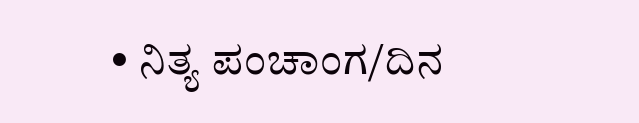• ನಿತ್ಯ ಪಂಚಾಂಗ/ದಿನ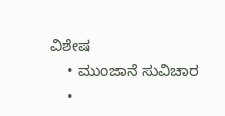ವಿಶೇಷ
    • ಮುಂಜಾನೆ ಸುವಿಚಾರ
    •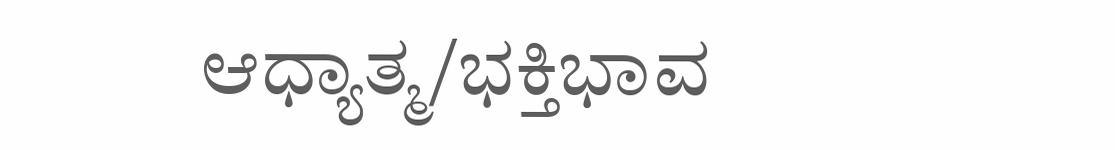ಆಧ್ಯಾತ್ಮ/ಭಕ್ತಿಭಾವ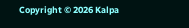Copyright © 2026 Kalpa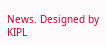News. Designed by KIPL